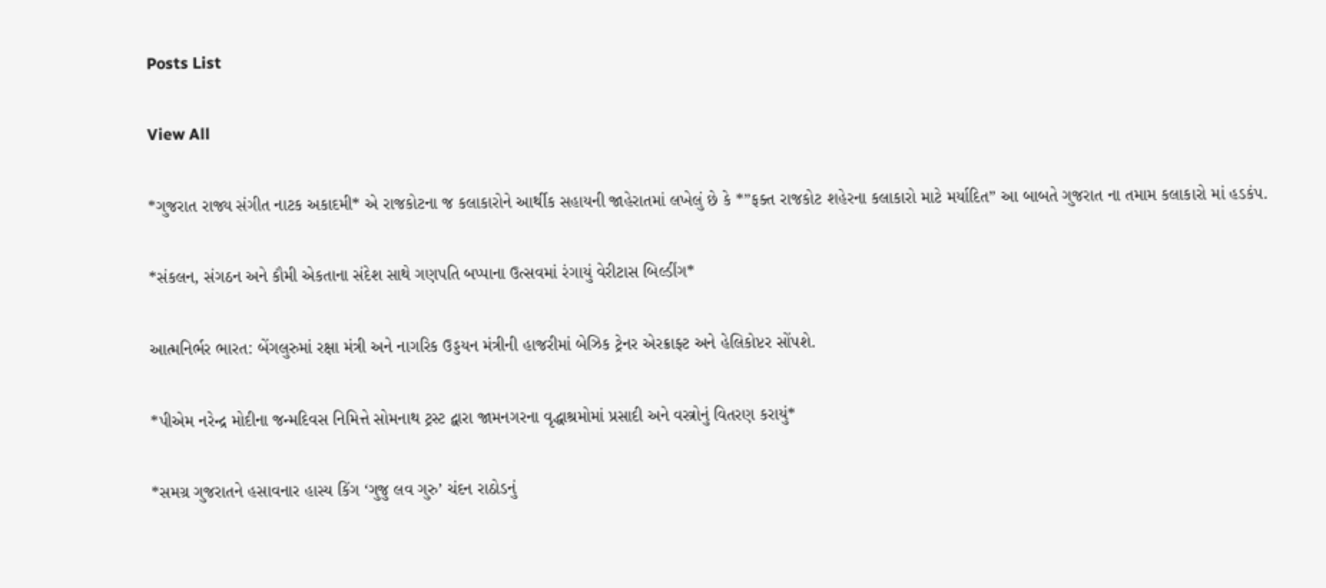Posts List

View All

*ગુજરાત રાજ્ય સંગીત નાટક અકાદમી* એ રાજકોટના જ કલાકારોને આર્થીક સહાયની જાહેરાતમાં લખેલું છે કે *”ફક્ત રાજકોટ શહેરના કલાકારો માટે મર્યાદિત” આ બાબતે ગુજરાત ના તમામ કલાકારો માં હડકંપ.

*સંકલન, સંગઠન અને કૌમી એકતાના સંદેશ સાથે ગણપતિ બપ્પાના ઉત્સવમાં રંગાયું વેરીટાસ બિલ્ડીંગ*

આત્મનિર્ભર ભારત: બેંગલુરુમાં રક્ષા મંત્રી અને નાગરિક ઉડ્ડયન મંત્રીની હાજરીમાં બેઝિક ટ્રેનર એરક્રાફ્ટ અને હેલિકોપ્ટર સોંપશે.

*પીએમ નરેન્દ્ર મોદીના જન્મદિવસ નિમિત્તે સોમનાથ ટ્રસ્ટ દ્વારા જામનગરના વૃદ્ધાશ્રમોમાં પ્રસાદી અને વસ્ત્રોનું વિતરણ કરાયું*

*સમગ્ર ગુજરાતને હસાવનાર હાસ્ય કિંગ ‘ગુજુ લવ ગુરુ’ ચંદન રાઠોડનું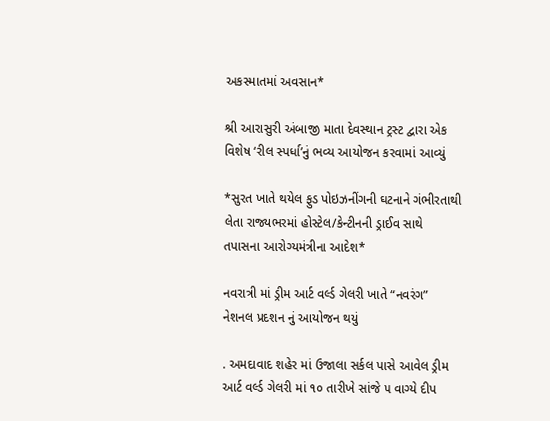અકસ્માતમાં અવસાન*

શ્રી આરાસુરી અંબાજી માતા દેવસ્થાન ટ્રસ્ટ દ્વારા એક વિશેષ ‘રીલ સ્પર્ધા’નું ભવ્ય આયોજન કરવામાં આવ્યું

*સુરત ખાતે થયેલ ફુડ પોઇઝનીંગની ઘટનાને ગંભીરતાથી લેતા રાજ્યભરમાં હોસ્ટેલ/કેન્ટીનની ડ્રાઈવ સાથે તપાસના આરોગ્યમંત્રીના આદેશ*

નવરાત્રી માં ડ્રીમ આર્ટ વર્લ્ડ ગેલરી ખાતે “નવરંગ” નેશનલ પ્રદશન નું આયોજન થયું

. અમદાવાદ શહેર માં ઉજાલા સર્કલ પાસે આવેલ ડ્રીમ આર્ટ વર્લ્ડ ગેલરી માં ૧૦ તારીખે સાંજે ૫ વાગ્યે દીપ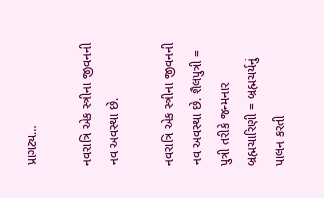પ્રાગટ્ય…

નવરાત્રિ એક સ્ત્રીના જીવનની નવ અવસ્થા છે.

નવરાત્રિ એક સ્ત્રીના જીવનની નવ અવસ્થા છે. શૈલપુત્રી = પુત્રી તરીકે જન્મનાર બ્રહ્મચારિણી = બ્રહ્મચર્યનું પાલન કરતી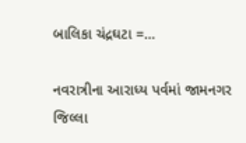બાલિકા ચંદ્રઘટા =…

નવરાત્રીના આરાધ્ય પર્વમાં જામનગર જિલ્લા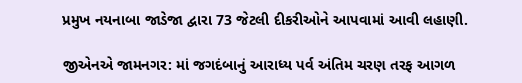પ્રમુખ નયનાબા જાડેજા દ્વારા 73 જેટલી દીકરીઓને આપવામાં આવી લહાણી.

જીએનએ જામનગર: માં જગદંબાનું આરાધ્ય પર્વ અંતિમ ચરણ તરફ આગળ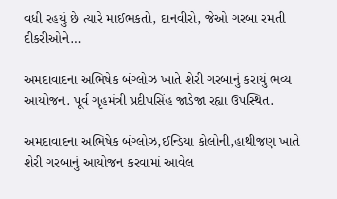વધી રહયું છે ત્યારે માઈભકતો, દાનવીરો, જેઓ ગરબા રમતી દીકરીઓને…

અમદાવાદના અભિષેક બંગ્લોઝ ખાતે શેરી ગરબાનું કરાયું ભવ્ય આયોજન. પૂર્વ ગૃહમંત્રી પ્રદીપસિંહ જાડેજા રહ્યા ઉપસ્થિત.

અમદાવાદના અભિષેક બંગ્લોઝ,ઈન્ડિયા કોલોની,હાથીજણ ખાતે શેરી ગરબાનું આયોજન કરવામાં આવેલ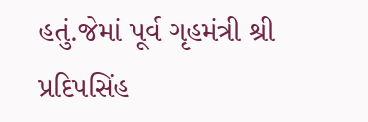હતું.જેમાં પૂર્વ ગૃહમંત્રી શ્રી પ્રદિપસિંહ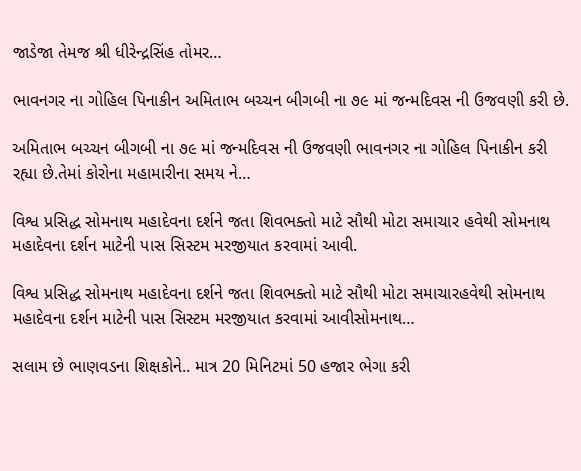જાડેજા તેમજ શ્રી ધીરેન્દ્રસિંહ તોમર…

ભાવનગર ના ગોહિલ પિનાકીન અમિતાભ બચ્ચન બીગબી ના ૭૯ માં જન્મદિવસ ની ઉજવણી કરી છે.

અમિતાભ બચ્ચન બીગબી ના ૭૯ માં જન્મદિવસ ની ઉજવણી ભાવનગર ના ગોહિલ પિનાકીન કરી રહ્યા છે.તેમાં કોરોના મહામારીના સમય ને…

વિશ્વ પ્રસિદ્ધ સોમનાથ મહાદેવના દર્શને જતા શિવભક્તો માટે સૌથી મોટા સમાચાર હવેથી સોમનાથ મહાદેવના દર્શન માટેની પાસ સિસ્ટમ મરજીયાત કરવામાં આવી.

વિશ્વ પ્રસિદ્ધ સોમનાથ મહાદેવના દર્શને જતા શિવભક્તો માટે સૌથી મોટા સમાચારહવેથી સોમનાથ મહાદેવના દર્શન માટેની પાસ સિસ્ટમ મરજીયાત કરવામાં આવીસોમનાથ…

સલામ છે ભાણવડના શિક્ષકોને.. માત્ર 20 મિનિટમાં 50 હજાર ભેગા કરી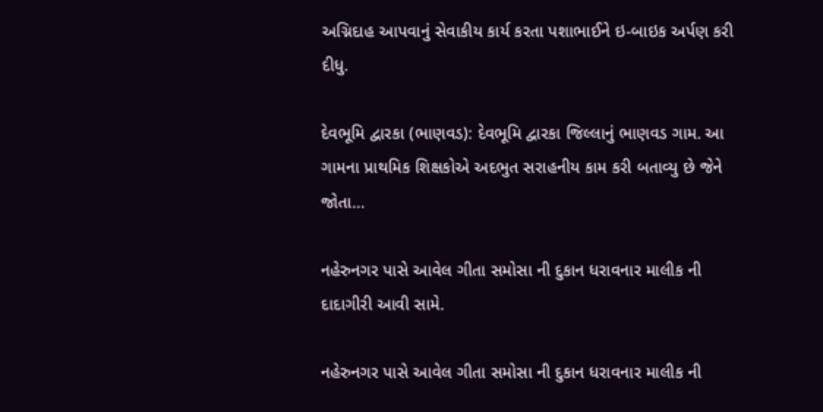અગ્નિદાહ આપવાનું સેવાકીય કાર્ય કરતા પશાભાઈને ઇ-બાઇક અર્પણ કરી દીધુ.

દેવભૂમિ દ્વારકા (ભાણવડ): દેવભૂમિ દ્વારકા જિલ્લાનું ભાણવડ ગામ. આ ગામના પ્રાથમિક શિક્ષકોએ અદભુત સરાહનીય કામ કરી બતાવ્યુ છે જેને જોતા…

નહેરુનગર પાસે આવેલ ગીતા સમોસા ની દુકાન ધરાવનાર માલીક ની દાદાગીરી આવી સામે.

નહેરુનગર પાસે આવેલ ગીતા સમોસા ની દુકાન ધરાવનાર માલીક ની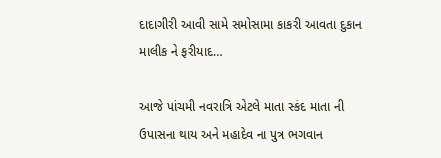દાદાગીરી આવી સામે સમોસામા કાકરી આવતા દુકાન માલીક ને ફરીયાદ…

આજે પાંચમી નવરાત્રિ એટલે માતા સ્કંદ માતા ની ઉપાસના થાય અને મહાદેવ ના પુત્ર ભગવાન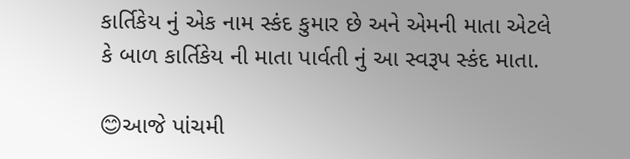કાર્તિકેય નું એક નામ સ્કંદ કુમાર છે અને એમની માતા એટલે કે બાળ કાર્તિકેય ની માતા પાર્વતી નું આ સ્વરૂપ સ્કંદ માતા.

😊આજે પાંચમી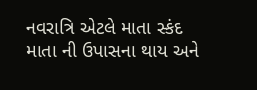નવરાત્રિ એટલે માતા સ્કંદ માતા ની ઉપાસના થાય અને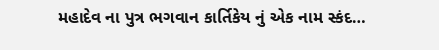મહાદેવ ના પુત્ર ભગવાન કાર્તિકેય નું એક નામ સ્કંદ…